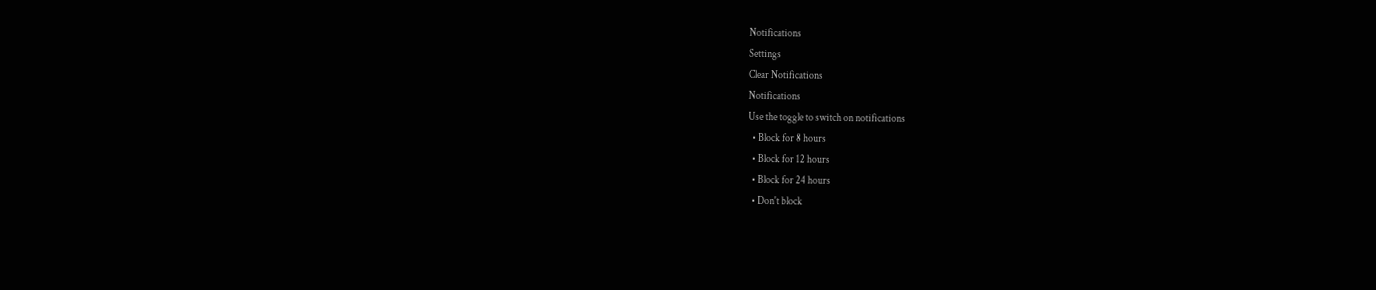Notifications
Settings
Clear Notifications
Notifications
Use the toggle to switch on notifications
  • Block for 8 hours
  • Block for 12 hours
  • Block for 24 hours
  • Don't block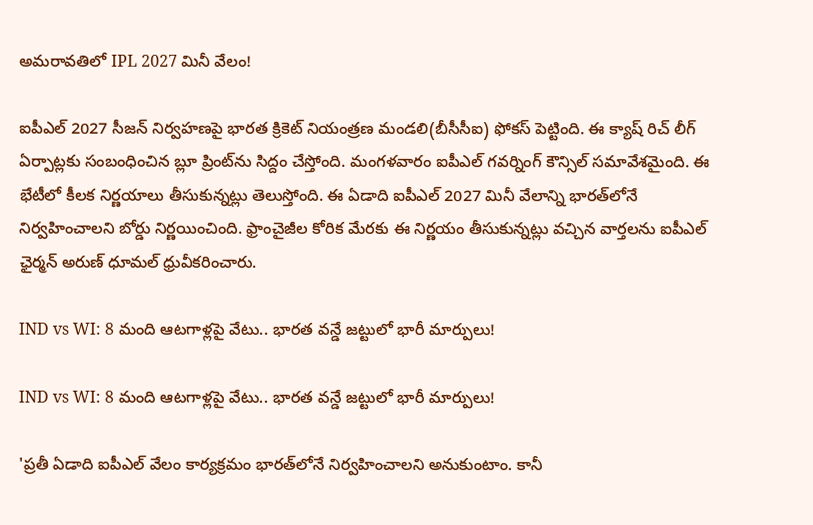అమరావతిలో IPL 2027 మినీ వేలం!

ఐపీఎల్ 2027 సీజన్ నిర్వహణపై భారత క్రికెట్ నియంత్రణ మండలి(బీసీసీఐ) ఫోకస్ పెట్టింది. ఈ క్యాష్ రిచ్ లీగ్‌ ఏర్పాట్లకు సంబంధించిన బ్లూ ప్రింట్‌ను సిద్దం చేస్తోంది. మంగళవారం ఐపీఎల్ గవర్నింగ్ కౌన్సిల్ సమావేశమైంది. ఈ భేటీలో కీలక నిర్ణయాలు తీసుకున్నట్లు తెలుస్తోంది. ఈ ఏడాది ఐపీఎల్ 2027 మినీ వేలాన్ని భారత్‌లోనే నిర్వహించాలని బోర్డు నిర్ణయించింది. ఫ్రాంచైజీల కోరిక మేరకు ఈ నిర్ణయం తీసుకున్నట్లు వచ్చిన వార్తలను ఐపీఎల్ ఛైర్మన్ అరుణ్ ధూమల్ ధ్రువీకరించారు.

IND vs WI: 8 మంది ఆటగాళ్లపై వేటు.. భారత వన్డే జట్టులో భారీ మార్పులు!

IND vs WI: 8 మంది ఆటగాళ్లపై వేటు.. భారత వన్డే జట్టులో భారీ మార్పులు!

'ప్రతీ ఏడాది ఐపీఎల్ వేలం కార్యక్రమం భారత్‌లోనే నిర్వహించాలని అనుకుంటాం. కానీ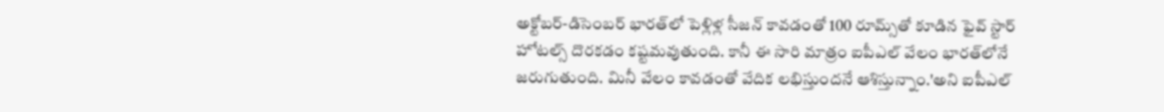అక్టోబర్-డిసెంబర్ భారత్‌లో పెళ్లిళ్ల సీజన్ కావడంతో 100 రూమ్స్‌తో కూడిన ఫైవ్ స్టార్ హోటల్స్ దొరకడం కష్టమవుతుంది. కానీ ఈ సారి మాత్రం ఐపీఎల్ వేలం భారత్‌లోనే జరుగుతుంది. మినీ వేలం కావడంతో వేదిక లభిస్తుందనే ఆశిస్తున్నాం.'అని ఐపీఎల్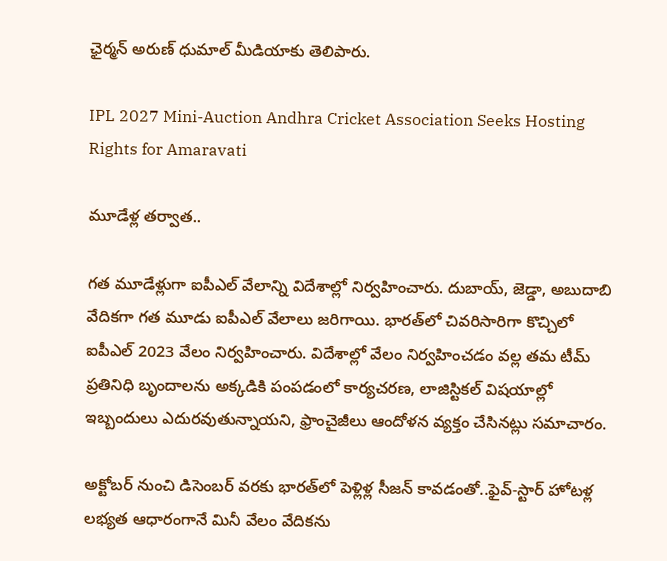ఛైర్మన్ అరుణ్ ధుమాల్ మీడియాకు తెలిపారు.

IPL 2027 Mini-Auction Andhra Cricket Association Seeks Hosting Rights for Amaravati

మూడేళ్ల తర్వాత..

గత మూడేళ్లుగా ఐపీఎల్ వేలాన్ని విదేశాల్లో నిర్వహించారు. దుబాయ్, జెడ్డా, అబుదాబి వేదికగా గత మూడు ఐపీఎల్ వేలాలు జరిగాయి. భారత్‌లో చివరిసారిగా కొచ్చిలో ఐపీఎల్ 2023 వేలం నిర్వహించారు. విదేశాల్లో వేలం నిర్వహించడం వల్ల తమ టీమ్ ప్రతినిధి బృందాలను అక్కడికి పంపడంలో కార్యచరణ, లాజిస్టికల్ విషయాల్లో ఇబ్బందులు ఎదురవుతున్నాయని, ఫ్రాంచైజీలు ఆందోళన వ్యక్తం చేసినట్లు సమాచారం.

అక్టోబర్ నుంచి డిసెంబర్ వరకు భారత్‌లో పెళ్లిళ్ల సీజన్ కావడంతో..ఫైవ్-స్టార్ హోటళ్ల లభ్యత ఆధారంగానే మినీ వేలం వేదికను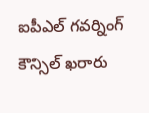ఐపీఎల్ గవర్నింగ్ కౌన్సిల్ ఖరారు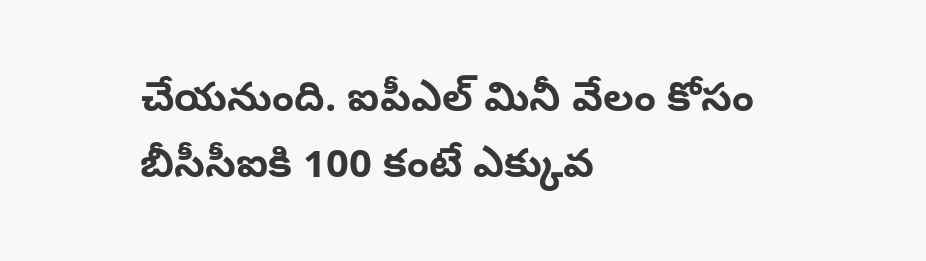చేయనుంది. ఐపీఎల్ మినీ వేలం కోసం బీసీసీఐకి 100 కంటే ఎక్కువ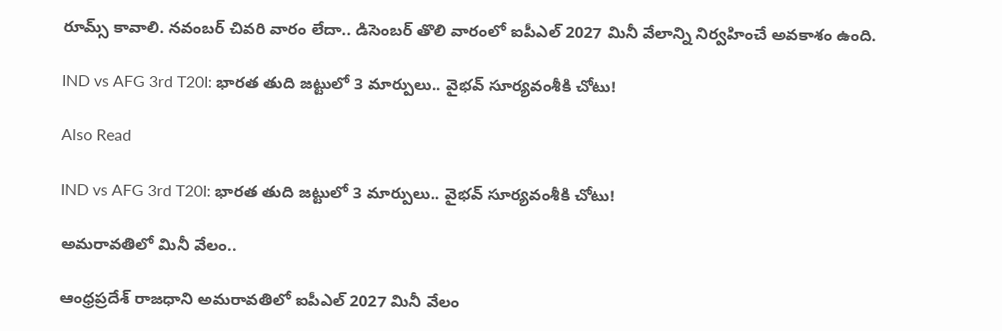రూమ్స్ కావాలి. నవంబర్ చివరి వారం లేదా.. డిసెంబర్ తొలి వారంలో ఐపీఎల్ 2027 మినీ వేలాన్ని నిర్వహించే అవకాశం ఉంది.

IND vs AFG 3rd T20I: భారత తుది జట్టులో 3 మార్పులు.. వైభవ్ సూర్యవంశీకి చోటు!

Also Read

IND vs AFG 3rd T20I: భారత తుది జట్టులో 3 మార్పులు.. వైభవ్ సూర్యవంశీకి చోటు!

అమరావతిలో మినీ వేలం..

ఆంధ్రప్రదేశ్ రాజధాని అమరావతిలో ఐపీఎల్ 2027 మినీ వేలం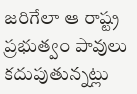జరిగేలా ఆ రాష్ట్ర ప్రభుత్వం పావులు కదుపుతున్నట్లు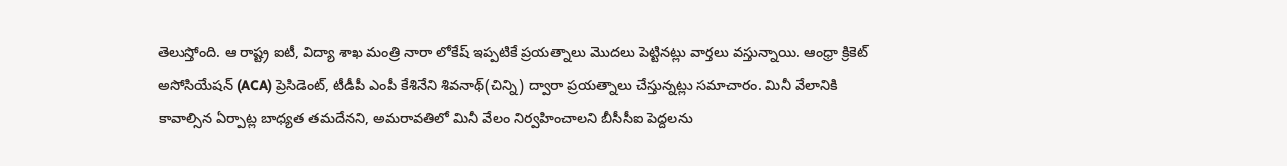తెలుస్తోంది. ఆ రాష్ట్ర ఐటీ, విద్యా శాఖ మంత్రి నారా లోకేష్ ఇప్పటికే ప్రయత్నాలు మొదలు పెట్టినట్లు వార్తలు వస్తున్నాయి. ఆంధ్రా క్రికెట్ అసోసియేషన్ (ACA) ప్రెసిడెంట్, టీడీపీ ఎంపీ కేశినేని శివనాథ్(చిన్ని) ద్వారా ప్రయత్నాలు చేస్తున్నట్లు సమాచారం. మినీ వేలానికి కావాల్సిన ఏర్పాట్ల బాధ్యత తమదేనని, అమరావతిలో మినీ వేలం నిర్వహించాలని బీసీసీఐ పెద్దలను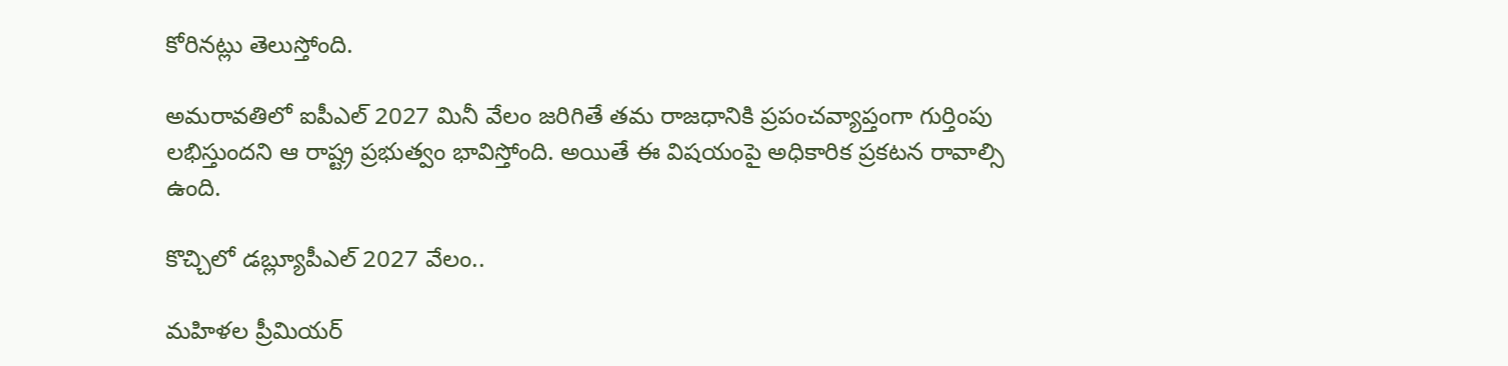కోరినట్లు తెలుస్తోంది.

అమరావతిలో ఐపీఎల్ 2027 మినీ వేలం జరిగితే తమ రాజధానికి ప్రపంచవ్యాప్తంగా గుర్తింపు లభిస్తుందని ఆ రాష్ట్ర ప్రభుత్వం భావిస్తోంది. అయితే ఈ విషయంపై అధికారిక ప్రకటన రావాల్సి ఉంది.

కొచ్చిలో డబ్ల్యూపీఎల్ 2027 వేలం..

మహిళల ప్రీమియర్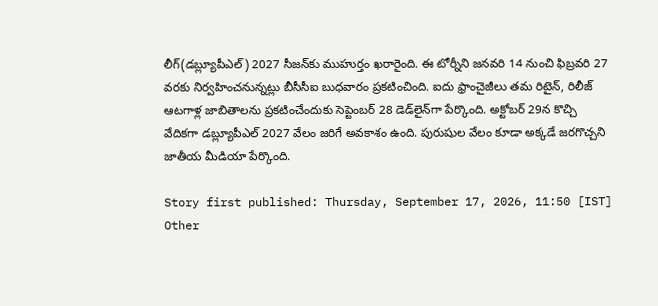లీగ్(డబ్ల్యూపీఎల్) 2027 సీజన్‌కు ముహుర్తం ఖరారైంది. ఈ టోర్నీని జనవరి 14 నుంచి ఫిబ్రవరి 27 వరకు నిర్వహించనున్నట్లు బీసీసీఐ బుధవారం ప్రకటించింది. ఐదు ఫ్రాంచైజీలు తమ రిటైన్, రిలీజ్ ఆటగాళ్ల జాబితాలను ప్రకటించేందుకు సెప్టెంబర్ 28 డెడ్‌లైన్‌గా పేర్కొంది. అక్టోబర్ 29న కొచ్చి వేదికగా డబ్ల్యూపీఎల్ 2027 వేలం జరిగే అవకాశం ఉంది. పురుషుల వేలం కూడా అక్కడే జరగొచ్చని జాతీయ మీడియా పేర్కొంది.

Story first published: Thursday, September 17, 2026, 11:50 [IST]
Other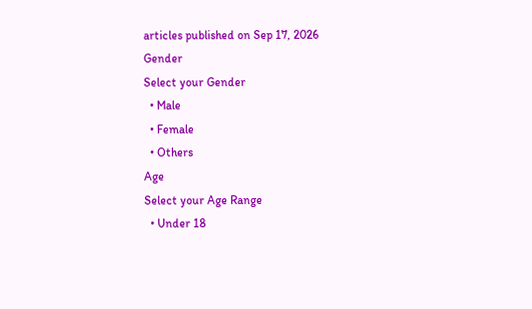articles published on Sep 17, 2026
Gender
Select your Gender
  • Male
  • Female
  • Others
Age
Select your Age Range
  • Under 18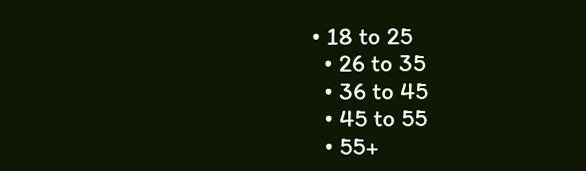• 18 to 25
  • 26 to 35
  • 36 to 45
  • 45 to 55
  • 55+